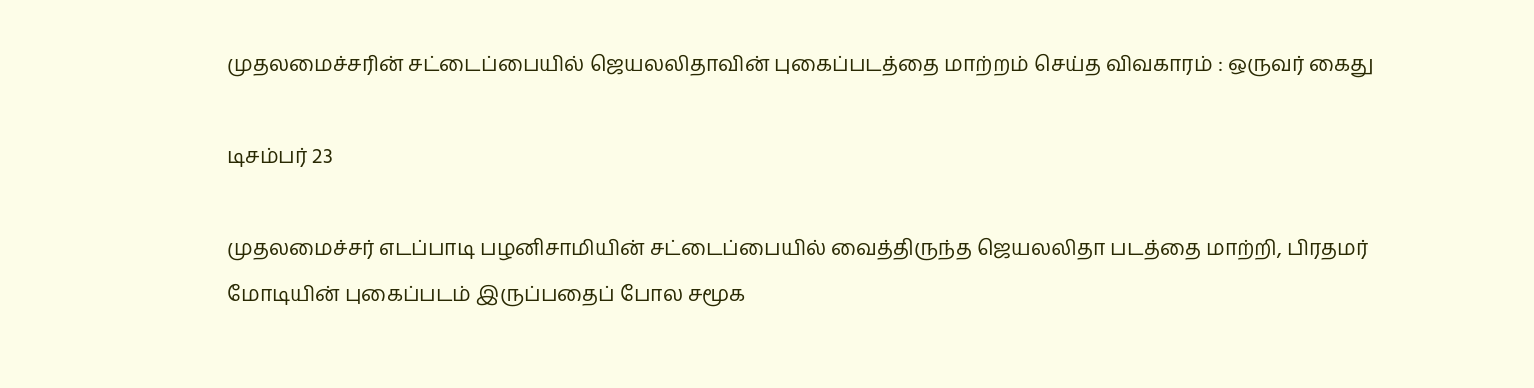முதலமைச்சரின் சட்டைப்பையில் ஜெயலலிதாவின் புகைப்படத்தை மாற்றம் செய்த விவகாரம் : ஒருவர் கைது

டிசம்பர் 23

முதலமைச்சர் எடப்பாடி பழனிசாமியின் சட்டைப்பையில் வைத்திருந்த ஜெயலலிதா படத்தை மாற்றி, பிரதமர் மோடியின் புகைப்படம் இருப்பதைப் போல சமூக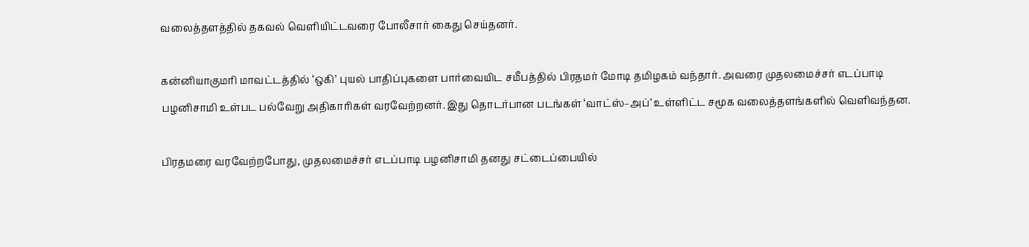வலைத்தளத்தில் தகவல் வெளியிட்டவரை போலீசார் கைது செய்தனர்.

கன்னியாகுமரி மாவட்டத்தில் ‘ஒகி’ புயல் பாதிப்புகளை பார்வையிட சமீபத்தில் பிரதமர் மோடி தமிழகம் வந்தார். அவரை முதலமைச்சர் எடப்பாடி பழனிசாமி உள்பட பல்வேறு அதிகாரிகள் வரவேற்றனர். இது தொடர்பான படங்கள் ‘வாட்ஸ்–அப்’ உள்ளிட்ட சமூக வலைத்தளங்களில் வெளிவந்தன.

பிரதமரை வரவேற்றபோது, முதலமைச்சர் எடப்பாடி பழனிசாமி தனது சட்டைப்பையில்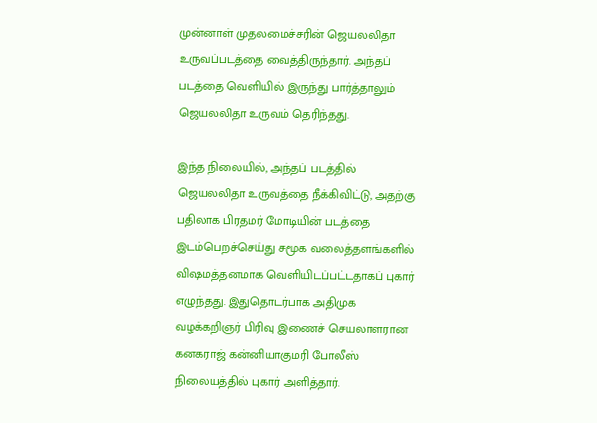முன்னாள் முதலமைச்சரின் ஜெயலலிதா உருவப்படத்தை வைத்திருந்தார். அந்தப் படத்தை வெளியில் இருந்து பார்த்தாலும் ஜெயலலிதா உருவம் தெரிந்தது.

இந்த நிலையில், அந்தப் படத்தில் ஜெயலலிதா உருவத்தை நீக்கிவிட்டு, அதற்கு பதிலாக பிரதமர் மோடியின் படத்தை இடம்பெறச்செய்து சமூக வலைத்தளங்களில் வி‌ஷமத்தனமாக வெளியிடப்பட்டதாகப் புகார் எழுந்தது. இதுதொடர்பாக அதிமுக வழக்கறிஞர் பிரிவு இணைச் செயலாளரான கனகராஜ் கன்னியாகுமரி போலீஸ் நிலையத்தில் புகார் அளித்தார்.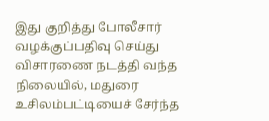இது குறித்து போலீசார் வழக்குப்பதிவு செய்து விசாரணை நடத்தி வந்த நிலையில், மதுரை உசிலம்பட்டியைச் சேர்ந்த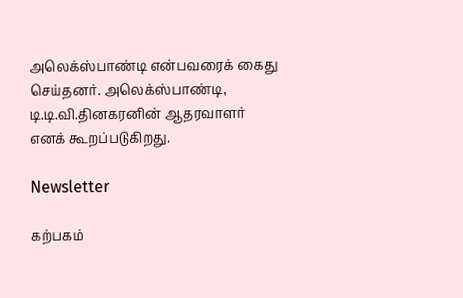அலெக்ஸ்பாண்டி என்பவரைக் கைது செய்தனர். அலெக்ஸ்பாண்டி, டி.டி.வி.தினகரனின் ஆதரவாளர் எனக் கூறப்படுகிறது.

Newsletter

கற்பகம்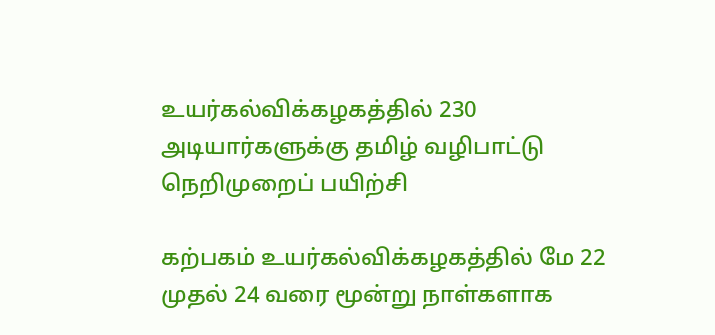உயர்கல்விக்கழகத்தில் 230 அடியார்களுக்கு தமிழ் வழிபாட்டு நெறிமுறைப் பயிற்சி

கற்பகம் உயர்கல்விக்கழகத்தில் மே 22 முதல் 24 வரை மூன்று நாள்களாக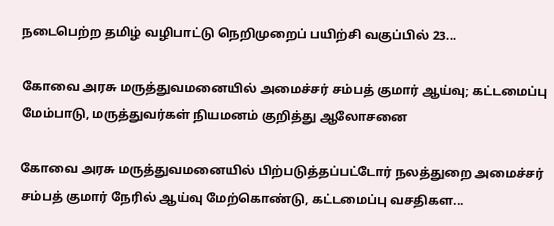நடைபெற்ற தமிழ் வழிபாட்டு நெறிமுறைப் பயிற்சி வகுப்பில் 23...

கோவை அரசு மருத்துவமனையில் அமைச்சர் சம்பத் குமார் ஆய்வு; கட்டமைப்பு மேம்பாடு, மருத்துவர்கள் நியமனம் குறித்து ஆலோசனை

கோவை அரசு மருத்துவமனையில் பிற்படுத்தப்பட்டோர் நலத்துறை அமைச்சர் சம்பத் குமார் நேரில் ஆய்வு மேற்கொண்டு, கட்டமைப்பு வசதிகள...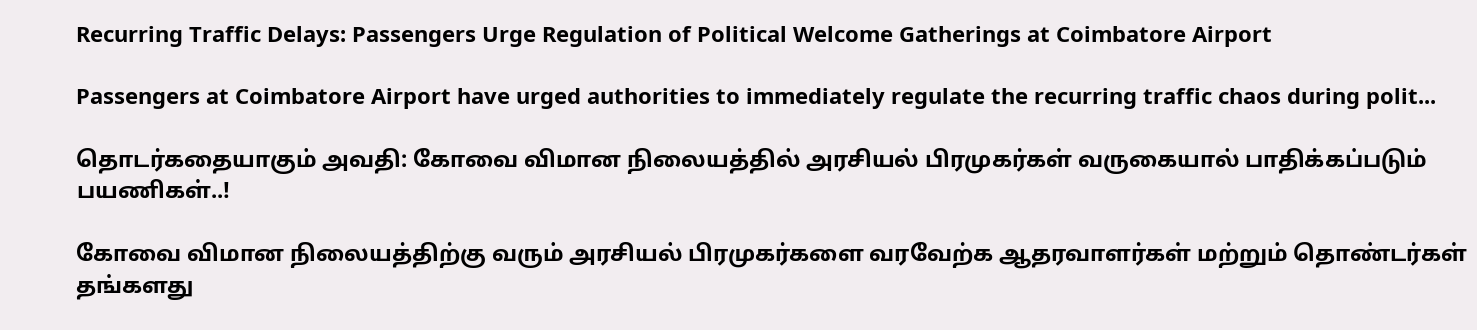Recurring Traffic Delays: Passengers Urge Regulation of Political Welcome Gatherings at Coimbatore Airport

Passengers at Coimbatore Airport have urged authorities to immediately regulate the recurring traffic chaos during polit...

தொடர்கதையாகும் அவதி: கோவை விமான நிலையத்தில் அரசியல் பிரமுகர்கள் வருகையால் பாதிக்கப்படும் பயணிகள்..!

கோவை விமான நிலையத்திற்கு வரும் அரசியல் பிரமுகர்களை வரவேற்க ஆதரவாளர்கள் மற்றும் தொண்டர்கள் தங்களது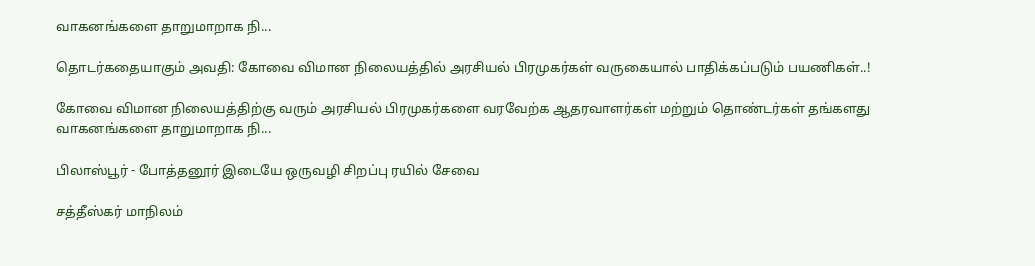வாகனங்களை தாறுமாறாக நி...

தொடர்கதையாகும் அவதி: கோவை விமான நிலையத்தில் அரசியல் பிரமுகர்கள் வருகையால் பாதிக்கப்படும் பயணிகள்..!

கோவை விமான நிலையத்திற்கு வரும் அரசியல் பிரமுகர்களை வரவேற்க ஆதரவாளர்கள் மற்றும் தொண்டர்கள் தங்களது வாகனங்களை தாறுமாறாக நி...

பிலாஸ்பூர் - போத்தனூர் இடையே ஒருவழி சிறப்பு ரயில் சேவை

சத்தீஸ்கர் மாநிலம்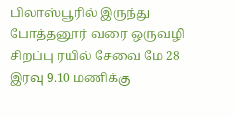பிலாஸ்பூரில் இருந்து போத்தனூர் வரை ஒருவழி சிறப்பு ரயில் சேவை மே 28 இரவு 9.10 மணிக்கு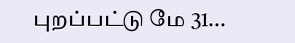புறப்பட்டு மே 31...